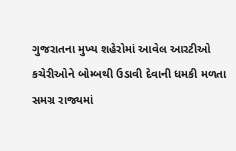ગુજરાતના મુખ્ય શહેરોમાં આવેલ આરટીઓ કચેરીઓને બોમ્બથી ઉડાવી દેવાની ધમકી મળતા સમગ્ર રાજ્યમાં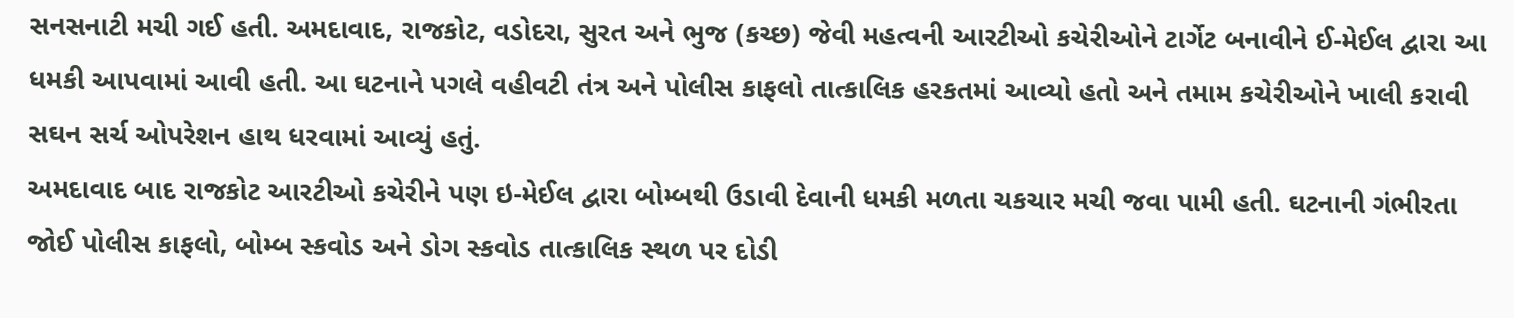સનસનાટી મચી ગઈ હતી. અમદાવાદ, રાજકોટ, વડોદરા, સુરત અને ભુજ (કચ્છ) જેવી મહત્વની આરટીઓ કચેરીઓને ટાર્ગેટ બનાવીને ઈ-મેઈલ દ્વારા આ ધમકી આપવામાં આવી હતી. આ ઘટનાને પગલે વહીવટી તંત્ર અને પોલીસ કાફલો તાત્કાલિક હરકતમાં આવ્યો હતો અને તમામ કચેરીઓને ખાલી કરાવી સઘન સર્ચ ઓપરેશન હાથ ધરવામાં આવ્યું હતું.
અમદાવાદ બાદ રાજકોટ આરટીઓ કચેરીને પણ ઇ-મેઈલ દ્વારા બોમ્બથી ઉડાવી દેવાની ધમકી મળતા ચકચાર મચી જવા પામી હતી. ઘટનાની ગંભીરતા જોઈ પોલીસ કાફલો, બોમ્બ સ્કવોડ અને ડોગ સ્કવોડ તાત્કાલિક સ્થળ પર દોડી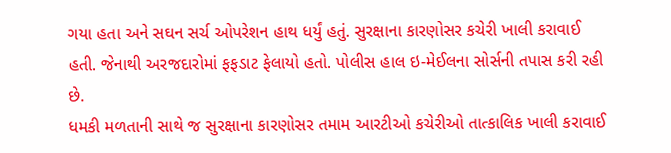ગયા હતા અને સઘન સર્ચ ઓપરેશન હાથ ધર્યું હતું. સુરક્ષાના કારણોસર કચેરી ખાલી કરાવાઈ હતી. જેનાથી અરજદારોમાં ફફડાટ ફેલાયો હતો. પોલીસ હાલ ઇ-મેઈલના સોર્સની તપાસ કરી રહી છે.
ધમકી મળતાની સાથે જ સુરક્ષાના કારણોસર તમામ આરટીઓ કચેરીઓ તાત્કાલિક ખાલી કરાવાઈ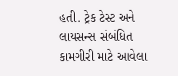હતી. ટ્રેક ટેસ્ટ અને લાયસન્સ સંબંધિત કામગીરી માટે આવેલા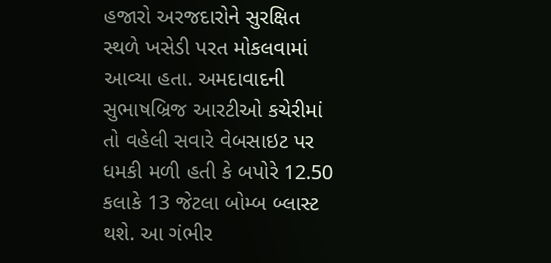હજારો અરજદારોને સુરક્ષિત સ્થળે ખસેડી પરત મોકલવામાં આવ્યા હતા. અમદાવાદની સુભાષબ્રિજ આરટીઓ કચેરીમાં તો વહેલી સવારે વેબસાઇટ પર ધમકી મળી હતી કે બપોરે 12.50 કલાકે 13 જેટલા બોમ્બ બ્લાસ્ટ થશે. આ ગંભીર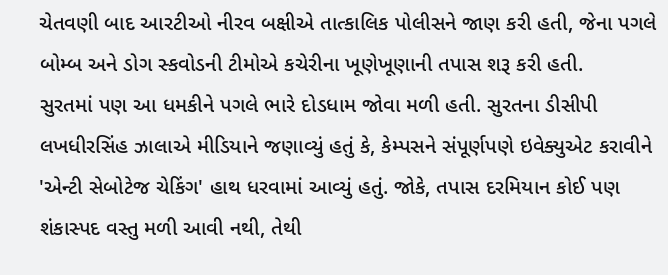ચેતવણી બાદ આરટીઓ નીરવ બક્ષીએ તાત્કાલિક પોલીસને જાણ કરી હતી, જેના પગલે બોમ્બ અને ડોગ સ્કવોડની ટીમોએ કચેરીના ખૂણેખૂણાની તપાસ શરૂ કરી હતી.
સુરતમાં પણ આ ધમકીને પગલે ભારે દોડધામ જોવા મળી હતી. સુરતના ડીસીપી લખધીરસિંહ ઝાલાએ મીડિયાને જણાવ્યું હતું કે, કેમ્પસને સંપૂર્ણપણે ઇવેક્યુએટ કરાવીને 'એન્ટી સેબોટેજ ચેકિંગ' હાથ ધરવામાં આવ્યું હતું. જોકે, તપાસ દરમિયાન કોઈ પણ શંકાસ્પદ વસ્તુ મળી આવી નથી, તેથી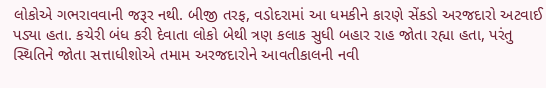લોકોએ ગભરાવવાની જરૂર નથી. બીજી તરફ, વડોદરામાં આ ધમકીને કારણે સેંકડો અરજદારો અટવાઈ પડ્યા હતા. કચેરી બંધ કરી દેવાતા લોકો બેથી ત્રણ કલાક સુધી બહાર રાહ જોતા રહ્યા હતા, પરંતુ સ્થિતિને જોતા સત્તાધીશોએ તમામ અરજદારોને આવતીકાલની નવી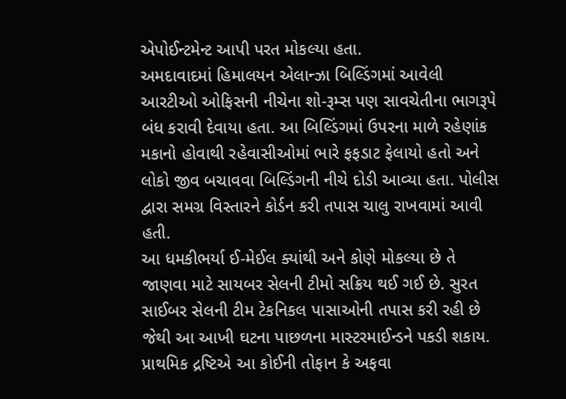એપોઈન્ટમેન્ટ આપી પરત મોકલ્યા હતા.
અમદાવાદમાં હિમાલયન એલાન્ઝા બિલ્ડિંગમાં આવેલી આરટીઓ ઓફિસની નીચેના શો-રૂમ્સ પણ સાવચેતીના ભાગરૂપે બંધ કરાવી દેવાયા હતા. આ બિલ્ડિંગમાં ઉપરના માળે રહેણાંક મકાનો હોવાથી રહેવાસીઓમાં ભારે ફફડાટ ફેલાયો હતો અને લોકો જીવ બચાવવા બિલ્ડિંગની નીચે દોડી આવ્યા હતા. પોલીસ દ્વારા સમગ્ર વિસ્તારને કોર્ડન કરી તપાસ ચાલુ રાખવામાં આવી હતી.
આ ધમકીભર્યા ઈ-મેઈલ ક્યાંથી અને કોણે મોકલ્યા છે તે જાણવા માટે સાયબર સેલની ટીમો સક્રિય થઈ ગઈ છે. સુરત સાઈબર સેલની ટીમ ટેકનિકલ પાસાઓની તપાસ કરી રહી છે જેથી આ આખી ઘટના પાછળના માસ્ટરમાઈન્ડને પકડી શકાય. પ્રાથમિક દ્રષ્ટિએ આ કોઈની તોફાન કે અફવા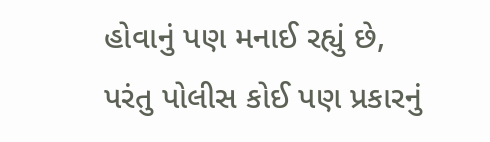હોવાનું પણ મનાઈ રહ્યું છે, પરંતુ પોલીસ કોઈ પણ પ્રકારનું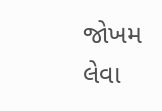જોખમ લેવા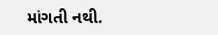માંગતી નથી.